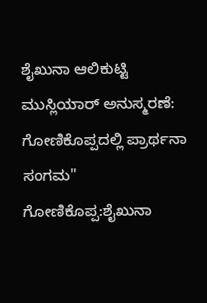ಶೈಖುನಾ ಆಲಿಕುಟ್ಟಿ ಮುಸ್ಲಿಯಾರ್ ಅನುಸ್ಮರಣೆ: ಗೋಣಿಕೊಪ್ಪದಲ್ಲಿ ಪ್ರಾರ್ಥನಾ ಸಂಗಮ"
ಗೋಣಿಕೊಪ್ಪ:ಶೈಖುನಾ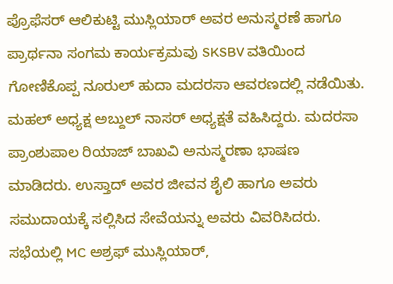ಪ್ರೊಫೆಸರ್ ಆಲಿಕುಟ್ಟಿ ಮುಸ್ಲಿಯಾರ್ ಅವರ ಅನುಸ್ಮರಣೆ ಹಾಗೂ ಪ್ರಾರ್ಥನಾ ಸಂಗಮ ಕಾರ್ಯಕ್ರಮವು SKSBV ವತಿಯಿಂದ ಗೋಣಿಕೊಪ್ಪ ನೂರುಲ್ ಹುದಾ ಮದರಸಾ ಆವರಣದಲ್ಲಿ ನಡೆಯಿತು.
ಮಹಲ್ ಅಧ್ಯಕ್ಷ ಅಬ್ದುಲ್ ನಾಸರ್ ಅಧ್ಯಕ್ಷತೆ ವಹಿಸಿದ್ದರು. ಮದರಸಾ ಪ್ರಾಂಶುಪಾಲ ರಿಯಾಜ್ ಬಾಖವಿ ಅನುಸ್ಮರಣಾ ಭಾಷಣ ಮಾಡಿದರು. ಉಸ್ತಾದ್ ಅವರ ಜೀವನ ಶೈಲಿ ಹಾಗೂ ಅವರು ಸಮುದಾಯಕ್ಕೆ ಸಲ್ಲಿಸಿದ ಸೇವೆಯನ್ನು ಅವರು ವಿವರಿಸಿದರು.
ಸಭೆಯಲ್ಲಿ MC ಅಶ್ರಫ್ ಮುಸ್ಲಿಯಾರ್,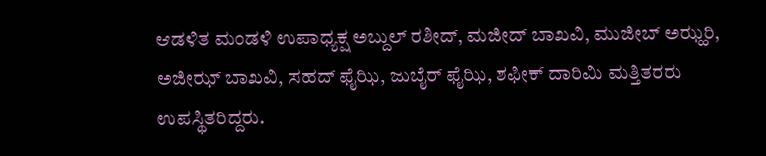ಆಡಳಿತ ಮಂಡಳಿ ಉಪಾಧ್ಯಕ್ಷ ಅಬ್ದುಲ್ ರಶೀದ್, ಮಜೀದ್ ಬಾಖವಿ, ಮುಜೀಬ್ ಅಝ್ಹರಿ, ಅಜೀಝ್ ಬಾಖವಿ, ಸಹದ್ ಫೈಝಿ, ಜುಬೈರ್ ಫೈಝಿ, ಶಫೀಕ್ ದಾರಿಮಿ ಮತ್ತಿತರರು ಉಪಸ್ಥಿತರಿದ್ದರು.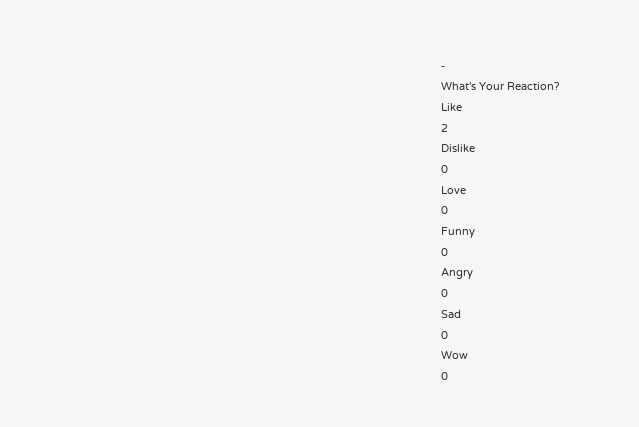-
What's Your Reaction?
Like
2
Dislike
0
Love
0
Funny
0
Angry
0
Sad
0
Wow
0